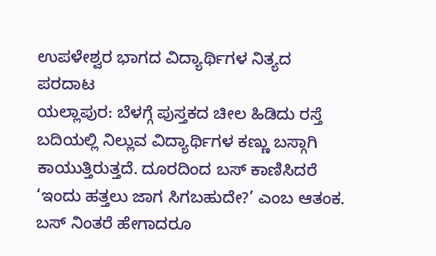ಉಪಳೇಶ್ವರ ಭಾಗದ ವಿದ್ಯಾರ್ಥಿಗಳ ನಿತ್ಯದ ಪರದಾಟ
ಯಲ್ಲಾಪುರ: ಬೆಳಗ್ಗೆ ಪುಸ್ತಕದ ಚೀಲ ಹಿಡಿದು ರಸ್ತೆ ಬದಿಯಲ್ಲಿ ನಿಲ್ಲುವ ವಿದ್ಯಾರ್ಥಿಗಳ ಕಣ್ಣು ಬಸ್ಗಾಗಿ ಕಾಯುತ್ತಿರುತ್ತದೆ. ದೂರದಿಂದ ಬಸ್ ಕಾಣಿಸಿದರೆ ‘ಇಂದು ಹತ್ತಲು ಜಾಗ ಸಿಗಬಹುದೇ?’ ಎಂಬ ಆತಂಕ. ಬಸ್ ನಿಂತರೆ ಹೇಗಾದರೂ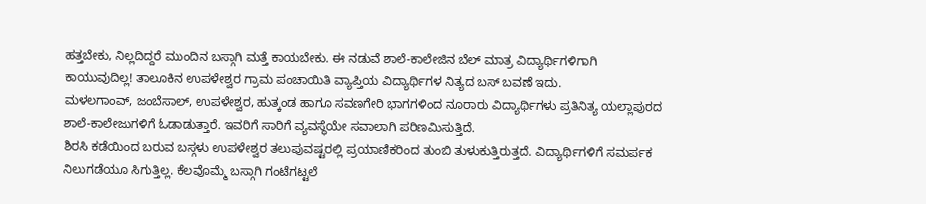ಹತ್ತಬೇಕು, ನಿಲ್ಲದಿದ್ದರೆ ಮುಂದಿನ ಬಸ್ಗಾಗಿ ಮತ್ತೆ ಕಾಯಬೇಕು. ಈ ನಡುವೆ ಶಾಲೆ-ಕಾಲೇಜಿನ ಬೆಲ್ ಮಾತ್ರ ವಿದ್ಯಾರ್ಥಿಗಳಿಗಾಗಿ ಕಾಯುವುದಿಲ್ಲ! ತಾಲೂಕಿನ ಉಪಳೇಶ್ವರ ಗ್ರಾಮ ಪಂಚಾಯಿತಿ ವ್ಯಾಪ್ತಿಯ ವಿದ್ಯಾರ್ಥಿಗಳ ನಿತ್ಯದ ಬಸ್ ಬವಣೆ ಇದು.
ಮಳಲಗಾಂವ್, ಜಂಬೆಸಾಲ್, ಉಪಳೇಶ್ವರ, ಹುತ್ಕಂಡ ಹಾಗೂ ಸವಣಗೇರಿ ಭಾಗಗಳಿಂದ ನೂರಾರು ವಿದ್ಯಾರ್ಥಿಗಳು ಪ್ರತಿನಿತ್ಯ ಯಲ್ಲಾಪುರದ ಶಾಲೆ-ಕಾಲೇಜುಗಳಿಗೆ ಓಡಾಡುತ್ತಾರೆ. ಇವರಿಗೆ ಸಾರಿಗೆ ವ್ಯವಸ್ಥೆಯೇ ಸವಾಲಾಗಿ ಪರಿಣಮಿಸುತ್ತಿದೆ.
ಶಿರಸಿ ಕಡೆಯಿಂದ ಬರುವ ಬಸ್ಗಳು ಉಪಳೇಶ್ವರ ತಲುಪುವಷ್ಟರಲ್ಲಿ ಪ್ರಯಾಣಿಕರಿಂದ ತುಂಬಿ ತುಳುಕುತ್ತಿರುತ್ತದೆ. ವಿದ್ಯಾರ್ಥಿಗಳಿಗೆ ಸಮರ್ಪಕ ನಿಲುಗಡೆಯೂ ಸಿಗುತ್ತಿಲ್ಲ. ಕೆಲವೊಮ್ಮೆ ಬಸ್ಗಾಗಿ ಗಂಟೆಗಟ್ಟಲೆ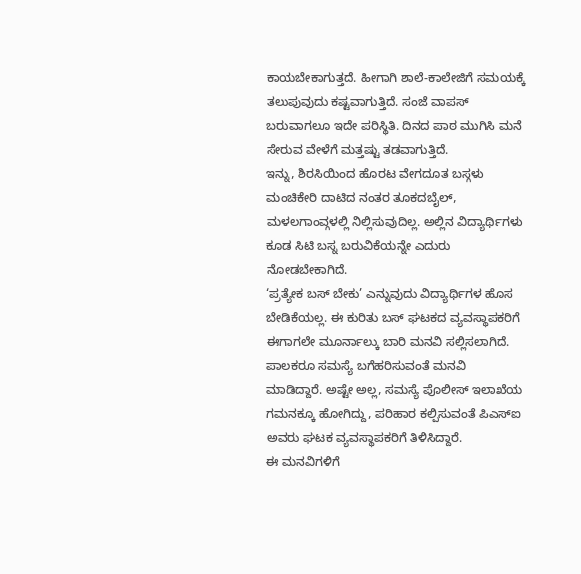ಕಾಯಬೇಕಾಗುತ್ತದೆ. ಹೀಗಾಗಿ ಶಾಲೆ-ಕಾಲೇಜಿಗೆ ಸಮಯಕ್ಕೆ ತಲುಪುವುದು ಕಷ್ಟವಾಗುತ್ತಿದೆ. ಸಂಜೆ ವಾಪಸ್ ಬರುವಾಗಲೂ ಇದೇ ಪರಿಸ್ಥಿತಿ. ದಿನದ ಪಾಠ ಮುಗಿಸಿ ಮನೆ ಸೇರುವ ವೇಳೆಗೆ ಮತ್ತಷ್ಟು ತಡವಾಗುತ್ತಿದೆ.
ಇನ್ನು, ಶಿರಸಿಯಿಂದ ಹೊರಟ ವೇಗದೂತ ಬಸ್ಗಳು ಮಂಚಿಕೇರಿ ದಾಟಿದ ನಂತರ ತೂಕದಬೈಲ್, ಮಳಲಗಾಂವ್ಗಳಲ್ಲಿ ನಿಲ್ಲಿಸುವುದಿಲ್ಲ. ಅಲ್ಲಿನ ವಿದ್ಯಾರ್ಥಿಗಳು ಕೂಡ ಸಿಟಿ ಬಸ್ನ ಬರುವಿಕೆಯನ್ನೇ ಎದುರು ನೋಡಬೇಕಾಗಿದೆ.
‘ಪ್ರತ್ಯೇಕ ಬಸ್ ಬೇಕು’ ಎನ್ನುವುದು ವಿದ್ಯಾರ್ಥಿಗಳ ಹೊಸ ಬೇಡಿಕೆಯಲ್ಲ. ಈ ಕುರಿತು ಬಸ್ ಘಟಕದ ವ್ಯವಸ್ಥಾಪಕರಿಗೆ ಈಗಾಗಲೇ ಮೂರ್ನಾಲ್ಕು ಬಾರಿ ಮನವಿ ಸಲ್ಲಿಸಲಾಗಿದೆ. ಪಾಲಕರೂ ಸಮಸ್ಯೆ ಬಗೆಹರಿಸುವಂತೆ ಮನವಿ ಮಾಡಿದ್ದಾರೆ. ಅಷ್ಟೇ ಅಲ್ಲ, ಸಮಸ್ಯೆ ಪೊಲೀಸ್ ಇಲಾಖೆಯ ಗಮನಕ್ಕೂ ಹೋಗಿದ್ದು, ಪರಿಹಾರ ಕಲ್ಪಿಸುವಂತೆ ಪಿಎಸ್ಐ ಅವರು ಘಟಕ ವ್ಯವಸ್ಥಾಪಕರಿಗೆ ತಿಳಿಸಿದ್ದಾರೆ.
ಈ ಮನವಿಗಳಿಗೆ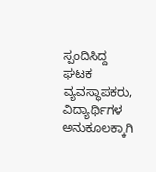ಸ್ಪಂದಿಸಿದ್ದ ಘಟಕ ವ್ಯವಸ್ಥಾಪಕರು, ವಿದ್ಯಾರ್ಥಿಗಳ ಅನುಕೂಲಕ್ಕಾಗಿ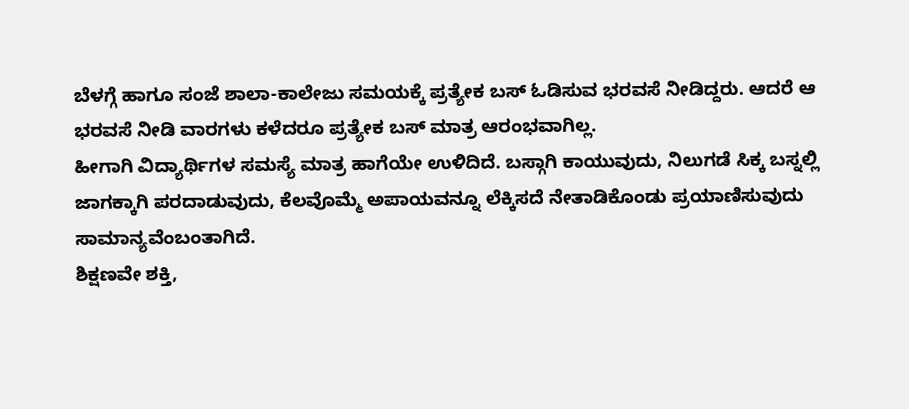ಬೆಳಗ್ಗೆ ಹಾಗೂ ಸಂಜೆ ಶಾಲಾ-ಕಾಲೇಜು ಸಮಯಕ್ಕೆ ಪ್ರತ್ಯೇಕ ಬಸ್ ಓಡಿಸುವ ಭರವಸೆ ನೀಡಿದ್ದರು. ಆದರೆ ಆ ಭರವಸೆ ನೀಡಿ ವಾರಗಳು ಕಳೆದರೂ ಪ್ರತ್ಯೇಕ ಬಸ್ ಮಾತ್ರ ಆರಂಭವಾಗಿಲ್ಲ.
ಹೀಗಾಗಿ ವಿದ್ಯಾರ್ಥಿಗಳ ಸಮಸ್ಯೆ ಮಾತ್ರ ಹಾಗೆಯೇ ಉಳಿದಿದೆ. ಬಸ್ಗಾಗಿ ಕಾಯುವುದು, ನಿಲುಗಡೆ ಸಿಕ್ಕ ಬಸ್ನಲ್ಲಿ ಜಾಗಕ್ಕಾಗಿ ಪರದಾಡುವುದು, ಕೆಲವೊಮ್ಮೆ ಅಪಾಯವನ್ನೂ ಲೆಕ್ಕಿಸದೆ ನೇತಾಡಿಕೊಂಡು ಪ್ರಯಾಣಿಸುವುದು ಸಾಮಾನ್ಯವೆಂಬಂತಾಗಿದೆ.
ಶಿಕ್ಷಣವೇ ಶಕ್ತಿ,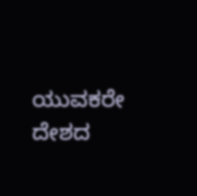ಯುವಕರೇ ದೇಶದ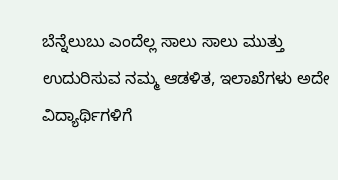ಬೆನ್ನೆಲುಬು ಎಂದೆಲ್ಲ ಸಾಲು ಸಾಲು ಮುತ್ತು ಉದುರಿಸುವ ನಮ್ಮ ಆಡಳಿತ, ಇಲಾಖೆಗಳು ಅದೇ ವಿದ್ಯಾರ್ಥಿಗಳಿಗೆ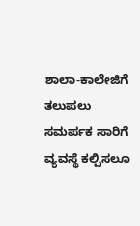ಶಾಲಾ-ಕಾಲೇಜಿಗೆ ತಲುಪಲು ಸಮರ್ಪಕ ಸಾರಿಗೆ ವ್ಯವಸ್ಥೆ ಕಲ್ಪಿಸಲೂ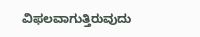ವಿಫಲವಾಗುತ್ತಿರುವುದು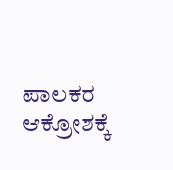ಪಾಲಕರ ಆಕ್ರೋಶಕ್ಕೆ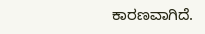ಕಾರಣವಾಗಿದೆ.